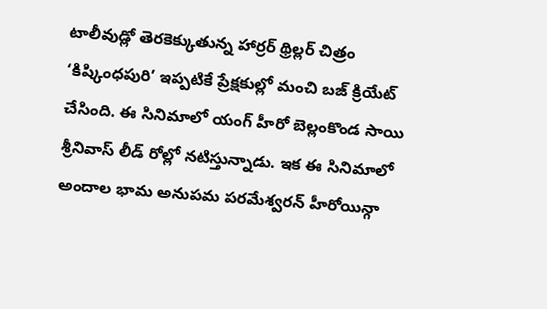టాలీవుడ్లో తెరకెక్కుతున్న హార్రర్ థ్రిల్లర్ చిత్రం ‘కిష్కింధపురి’ ఇప్పటికే ప్రేక్షకుల్లో మంచి బజ్ క్రియేట్ చేసింది. ఈ సినిమాలో యంగ్ హీరో బెల్లంకొండ సాయి శ్రీనివాస్ లీడ్ రోల్లో నటిస్తున్నాడు. ఇక ఈ సినిమాలో అందాల భామ అనుపమ పరమేశ్వరన్ హీరోయిన్గా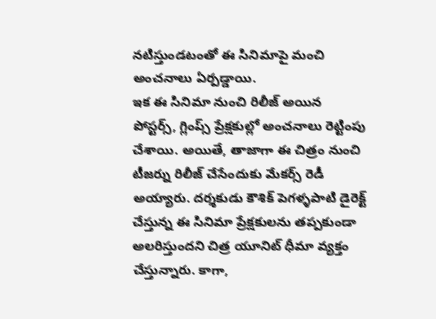నటిస్తుండటంతో ఈ సినిమాపై మంచి అంచనాలు ఏర్పడ్డాయి.
ఇక ఈ సినిమా నుంచి రిలీజ్ అయిన పోస్టర్స్, గ్లింప్స్ ప్రేక్షకుల్లో అంచనాలు రెట్టింపు చేశాయి. అయితే, తాజాగా ఈ చిత్రం నుంచి టీజర్ను రిలీజ్ చేసేందుకు మేకర్స్ రెడీ అయ్యారు. దర్శకుడు కౌశిక్ పెగళ్ళపాటి డైరెక్ట్ చేస్తున్న ఈ సినిమా ప్రేక్షకులను తప్పకుండా అలరిస్తుందని చిత్ర యూనిట్ ధీమా వ్యక్తం చేస్తున్నారు. కాగా,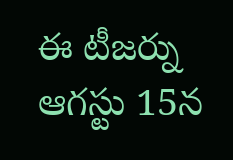ఈ టీజర్ను ఆగస్టు 15న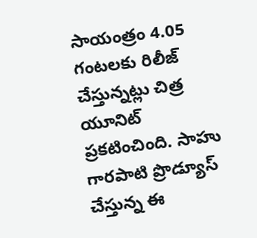సాయంత్రం 4.05 గంటలకు రిలీజ్ చేస్తున్నట్లు చిత్ర యూనిట్ ప్రకటించింది. సాహు గారపాటి ప్రొడ్యూస్ చేస్తున్న ఈ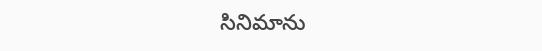సినిమాను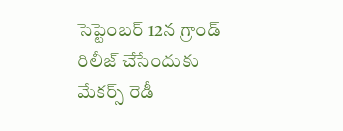సెప్టెంబర్ 12న గ్రాండ్ రిలీజ్ చేసేందుకు మేకర్స్ రెడీ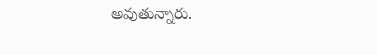అవుతున్నారు.